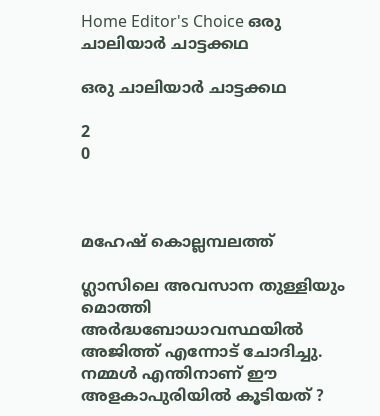Home Editor's Choice ഒരു ചാലിയാർ ചാട്ടക്കഥ

ഒരു ചാലിയാർ ചാട്ടക്കഥ

2
0



മഹേഷ് കൊല്ലമ്പലത്ത്

ഗ്ലാസിലെ അവസാന തുള്ളിയും മൊത്തി അർദ്ധബോധാവസ്ഥയിൽ അജിത്ത് എന്നോട് ചോദിച്ചു.
നമ്മൾ എന്തിനാണ് ഈ അളകാപുരിയിൽ കൂടിയത് ?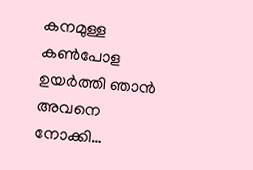കനമുള്ള കൺപോള ഉയർത്തി ഞാൻ അവനെ നോക്കി…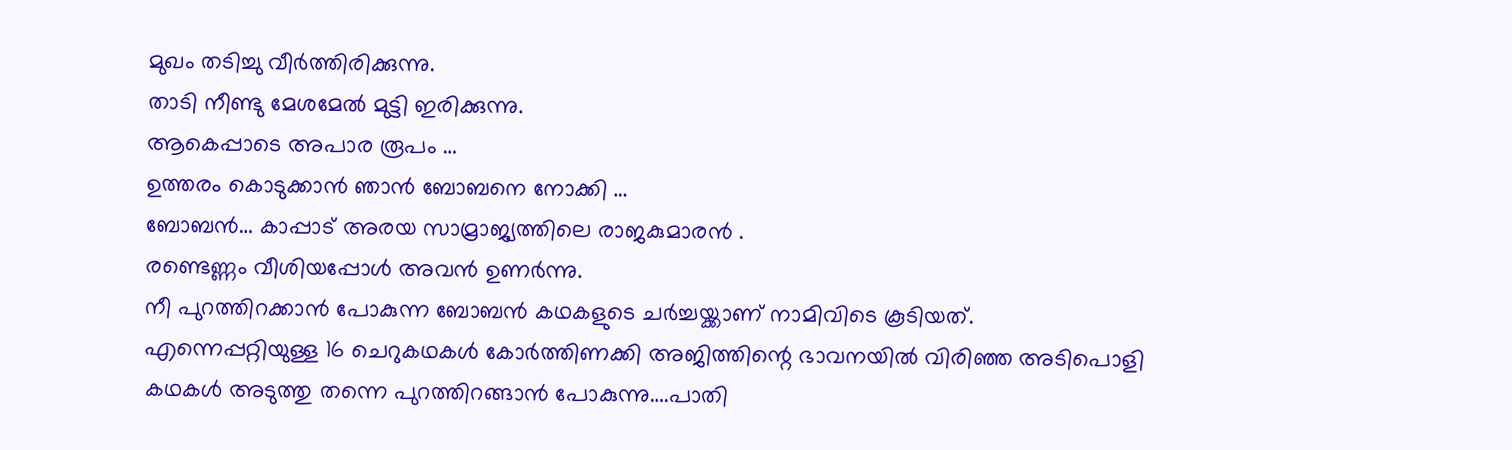മുഖം തടിച്ചു വീർത്തിരിക്കുന്നു.
താടി നീണ്ടു മേശമേൽ മുട്ടി ഇരിക്കുന്നു.
ആകെപ്പാടെ അപാര രൂപം …
ഉത്തരം കൊടുക്കാൻ ഞാൻ ബോബനെ നോക്കി …
ബോബൻ… കാപ്പാട് അരയ സാമ്രാജ്യത്തിലെ രാജകുമാരൻ .
രണ്ടെണ്ണം വീശിയപ്പോൾ അവൻ ഉണർന്നു.
നീ പുറത്തിറക്കാൻ പോകുന്ന ബോബൻ കഥകളുടെ ചർച്ചയ്ക്കാണ് നാമിവിടെ കൂടിയത്.
എന്നെപ്പറ്റിയുള്ള 16 ചെറുകഥകൾ കോർത്തിണക്കി അജിത്തിന്റെ ഭാവനയിൽ വിരിഞ്ഞ അടിപൊളി കഥകൾ അടുത്തു തന്നെ പുറത്തിറങ്ങാൻ പോകുന്നു….പാതി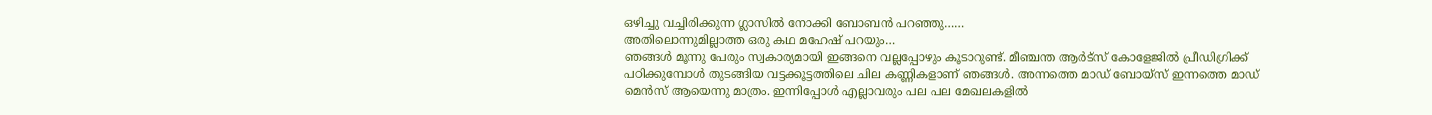ഒഴിച്ചു വച്ചിരിക്കുന്ന ഗ്ലാസിൽ നോക്കി ബോബൻ പറഞ്ഞു……
അതിലൊന്നുമില്ലാത്ത ഒരു കഥ മഹേഷ് പറയും…
ഞങ്ങൾ മൂന്നു പേരും സ്വകാര്യമായി ഇങ്ങനെ വല്ലപ്പോഴും കൂടാറുണ്ട്. മീഞ്ചന്ത ആർട്‌സ് കോളേജിൽ പ്രീഡിഗ്രിക്ക് പഠിക്കുമ്പോൾ തുടങ്ങിയ വട്ടക്കൂട്ടത്തിലെ ചില കണ്ണികളാണ് ഞങ്ങൾ. അന്നത്തെ മാഡ് ബോയ്‌സ് ഇന്നത്തെ മാഡ് മെൻസ് ആയെന്നു മാത്രം. ഇന്നിപ്പോൾ എല്ലാവരും പല പല മേഖലകളിൽ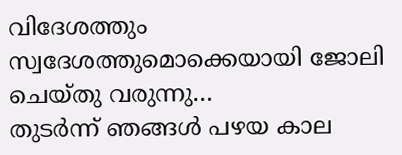വിദേശത്തും സ്വദേശത്തുമൊക്കെയായി ജോലി ചെയ്തു വരുന്നു…
തുടർന്ന് ഞങ്ങൾ പഴയ കാല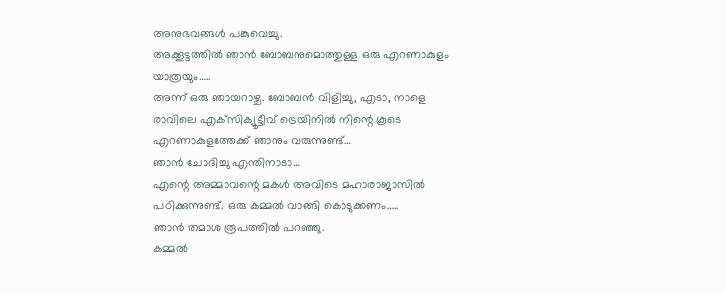അനുഭവങ്ങൾ പങ്കുവെച്ചു.
അക്കൂട്ടത്തിൽ ഞാൻ ബോബനുമൊത്തുള്ള ഒരു എറണാകുളം യാത്രയും…..
അന്ന് ഒരു ഞായറാഴ്ച. ബോബൻ വിളിച്ചു, എടാ, നാളെ രാവിലെ എക്‌സിക്യൂട്ടീവ് ട്രെയിനിൽ നിന്റെ കൂടെ എറണാകുളത്തേക്ക് ഞാനും വരുന്നുണ്ട്…
ഞാൻ ചോദിച്ചു എന്തിനാടാ…
എന്റെ അമ്മാവന്റെ മകൾ അവിടെ മഹാരാജാസിൽ പഠിക്കുന്നുണ്ട്. ഒരു കമ്മൽ വാങ്ങി കൊടുക്കണം…..
ഞാൻ തമാശ രൂപത്തിൽ പറഞ്ഞു.
കമ്മൽ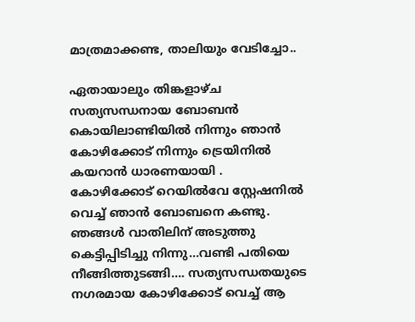മാത്രമാക്കണ്ട, താലിയും വേടിച്ചോ..

ഏതായാലും തിങ്കളാഴ്ച സത്യസന്ധനായ ബോബൻ കൊയിലാണ്ടിയിൽ നിന്നും ഞാൻ കോഴിക്കോട് നിന്നും ട്രെയിനിൽ കയറാൻ ധാരണയായി .
കോഴിക്കോട് റെയിൽവേ സ്റ്റേഷനിൽ വെച്ച് ഞാൻ ബോബനെ കണ്ടു. ഞങ്ങൾ വാതിലിന് അടുത്തു കെട്ടിപ്പിടിച്ചു നിന്നു…വണ്ടി പതിയെ നീങ്ങിത്തുടങ്ങി…. സത്യസന്ധതയുടെ നഗരമായ കോഴിക്കോട് വെച്ച് ആ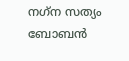നഗ്‌ന സത്യം ബോബൻ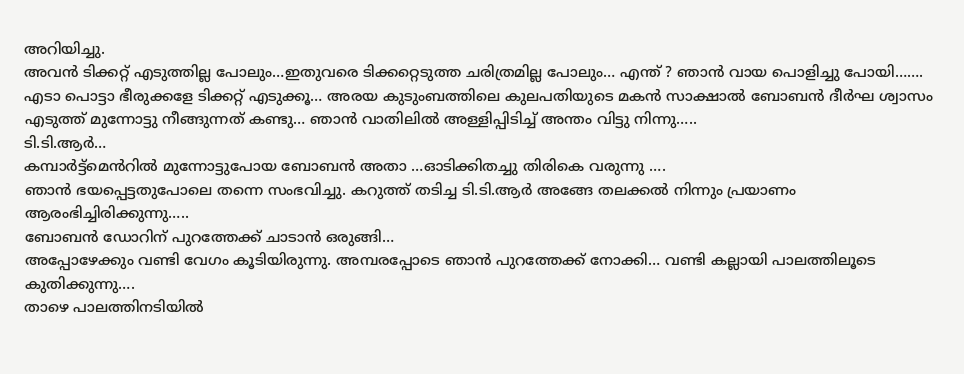അറിയിച്ചു.
അവൻ ടിക്കറ്റ് എടുത്തില്ല പോലും…ഇതുവരെ ടിക്കറ്റെടുത്ത ചരിത്രമില്ല പോലും… എന്ത് ? ഞാൻ വായ പൊളിച്ചു പോയി…….
എടാ പൊട്ടാ ഭീരുക്കളേ ടിക്കറ്റ് എടുക്കൂ… അരയ കുടുംബത്തിലെ കുലപതിയുടെ മകൻ സാക്ഷാൽ ബോബൻ ദീർഘ ശ്വാസം എടുത്ത് മുന്നോട്ടു നീങ്ങുന്നത് കണ്ടു… ഞാൻ വാതിലിൽ അള്ളിപ്പിടിച്ച് അന്തം വിട്ടു നിന്നു…..
ടി.ടി.ആർ…
കമ്പാർട്ട്‌മെൻറിൽ മുന്നോട്ടുപോയ ബോബൻ അതാ …ഓടിക്കിതച്ചു തിരികെ വരുന്നു ….
ഞാൻ ഭയപ്പെട്ടതുപോലെ തന്നെ സംഭവിച്ചു. കറുത്ത് തടിച്ച ടി.ടി.ആർ അങ്ങേ തലക്കൽ നിന്നും പ്രയാണം ആരംഭിച്ചിരിക്കുന്നു…..
ബോബൻ ഡോറിന് പുറത്തേക്ക് ചാടാൻ ഒരുങ്ങി…
അപ്പോഴേക്കും വണ്ടി വേഗം കൂടിയിരുന്നു. അമ്പരപ്പോടെ ഞാൻ പുറത്തേക്ക് നോക്കി… വണ്ടി കല്ലായി പാലത്തിലൂടെ കുതിക്കുന്നു….
താഴെ പാലത്തിനടിയിൽ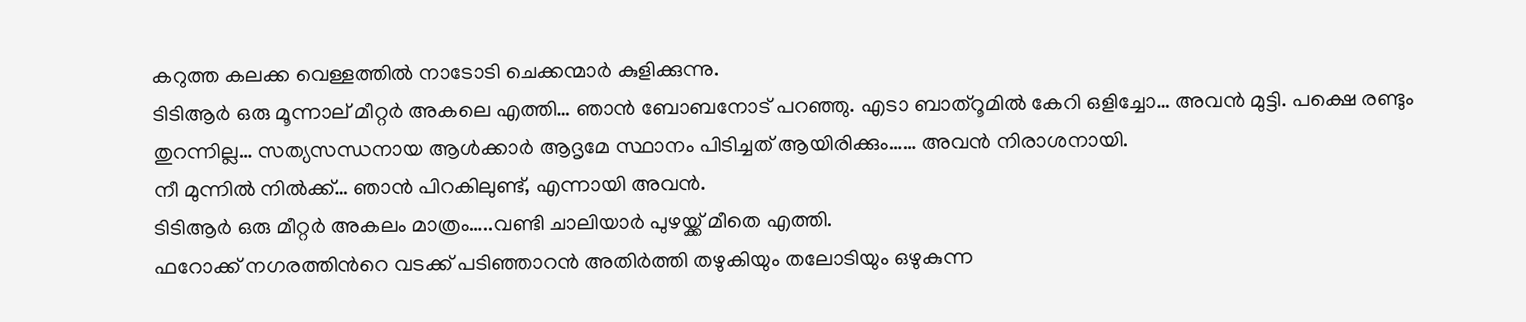കറുത്ത കലക്ക വെള്ളത്തിൽ നാടോടി ചെക്കന്മാർ കുളിക്കുന്നു.
ടിടിആർ ഒരു മൂന്നാല് മീറ്റർ അകലെ എത്തി… ഞാൻ ബോബനോട് പറഞ്ഞു. എടാ ബാത്‌റൂമിൽ കേറി ഒളിച്ചോ… അവൻ മുട്ടി. പക്ഷെ രണ്ടും തുറന്നില്ല… സത്യസന്ധനായ ആൾക്കാർ ആദൃമേ സ്ഥാനം പിടിച്ചത് ആയിരിക്കും…… അവൻ നിരാശനായി.
നീ മുന്നിൽ നിൽക്ക്… ഞാൻ പിറകിലുണ്ട്, എന്നായി അവൻ.
ടിടിആർ ഒരു മീറ്റർ അകലം മാത്രം…..വണ്ടി ചാലിയാർ പുഴയ്ക്ക് മീതെ എത്തി.
ഫറോക്ക് നഗരത്തിൻറെ വടക്ക് പടിഞ്ഞാറൻ അതിർത്തി തഴുകിയും തലോടിയും ഒഴുകുന്ന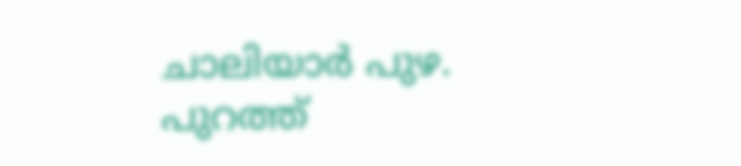ചാലിയാർ പുഴ. പുറത്ത്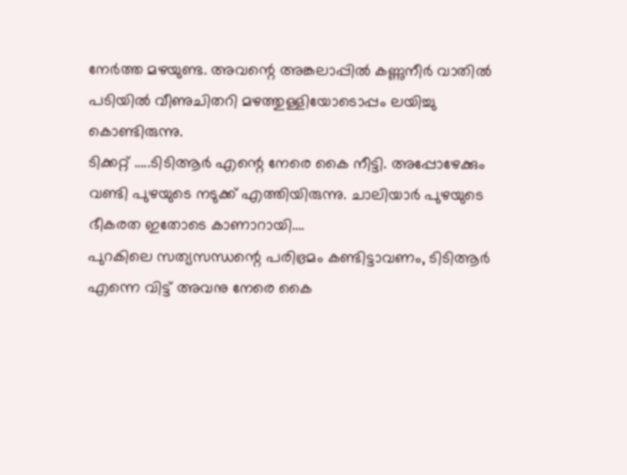നേർത്ത മഴയുണ്ട. അവന്റെ അങ്കലാപ്പിൽ കണ്ണുനീർ വാതിൽ പടിയിൽ വീണുചിതറി മഴത്തുള്ളിയോടൊപ്പം ലയിച്ചു കൊണ്ടിരുന്നു.
ടിക്കറ്റ് …..ടിടിആർ എന്റെ നേരെ കൈ നീട്ടി. അപ്പോഴേക്കും വണ്ടി പുഴയുടെ നടുക്ക് എത്തിയിരുന്നു. ചാലിയാർ പുഴയുടെ ഭീകരത ഇതോടെ കാണാറായി….
പുറകിലെ സത്യസന്ധന്റെ പരിഭ്രമം കണ്ടിട്ടാവണം, ടിടിആർ എന്നെ വിട്ട് അവനു നേരെ കൈ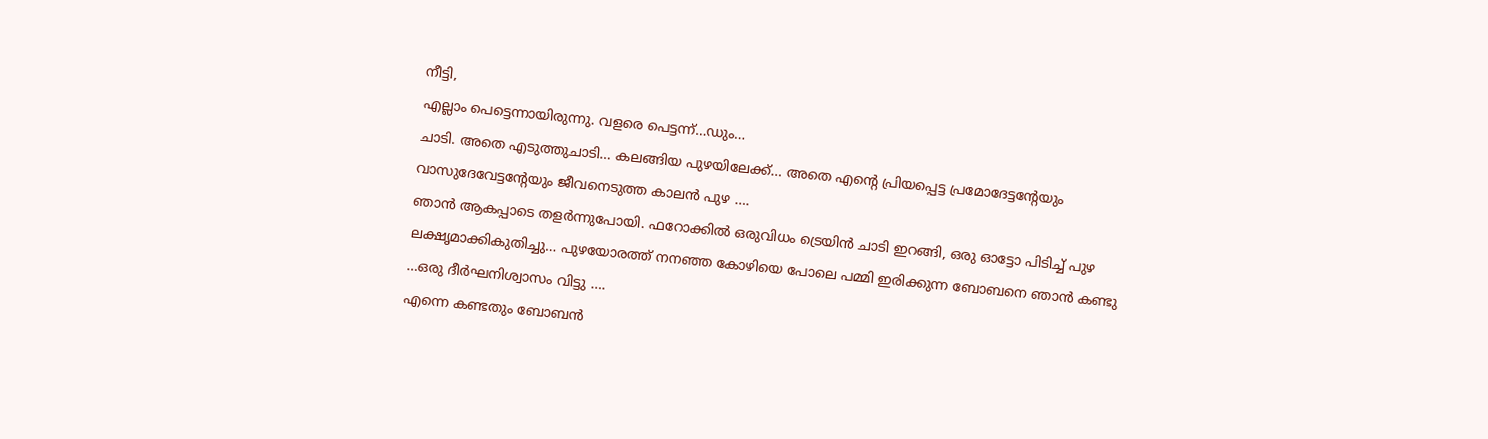നീട്ടി,
എല്ലാം പെട്ടെന്നായിരുന്നു. വളരെ പെട്ടന്ന്…ഡും…
ചാടി. അതെ എടുത്തുചാടി… കലങ്ങിയ പുഴയിലേക്ക്… അതെ എന്റെ പ്രിയപ്പെട്ട പ്രമോദേട്ടന്റേയും വാസുദേവേട്ടന്റേയും ജീവനെടുത്ത കാലൻ പുഴ ….
ഞാൻ ആകപ്പാടെ തളർന്നുപോയി. ഫറോക്കിൽ ഒരുവിധം ട്രെയിൻ ചാടി ഇറങ്ങി, ഒരു ഓട്ടോ പിടിച്ച് പുഴ ലക്ഷൃമാക്കികുതിച്ചു… പുഴയോരത്ത് നനഞ്ഞ കോഴിയെ പോലെ പമ്മി ഇരിക്കുന്ന ബോബനെ ഞാൻ കണ്ടു …ഒരു ദീർഘനിശ്വാസം വിട്ടു ….
എന്നെ കണ്ടതും ബോബൻ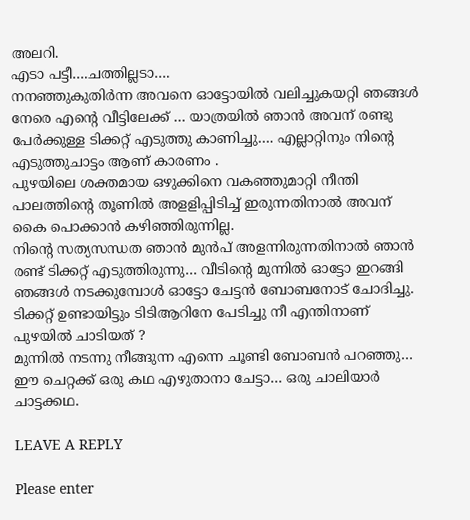അലറി.
എടാ പട്ടീ….ചത്തില്ലടാ….
നനഞ്ഞുകുതിർന്ന അവനെ ഓട്ടോയിൽ വലിച്ചുകയറ്റി ഞങ്ങൾ നേരെ എന്റെ വീട്ടിലേക്ക് … യാത്രയിൽ ഞാൻ അവന് രണ്ടു പേർക്കുള്ള ടിക്കറ്റ് എടുത്തു കാണിച്ചു…. എല്ലാറ്റിനും നിന്റെ എടുത്തുചാട്ടം ആണ് കാരണം .
പുഴയിലെ ശക്തമായ ഒഴുക്കിനെ വകഞ്ഞുമാറ്റി നീന്തി പാലത്തിന്റെ തൂണിൽ അളളിപ്പിടിച്ച് ഇരുന്നതിനാൽ അവന് കൈ പൊക്കാൻ കഴിഞ്ഞിരുന്നില്ല.
നിന്റെ സത്യസന്ധത ഞാൻ മുൻപ് അളന്നിരുന്നതിനാൽ ഞാൻ രണ്ട് ടിക്കറ്റ് എടുത്തിരുന്നു… വീടിന്റെ മുന്നിൽ ഓട്ടോ ഇറങ്ങി ഞങ്ങൾ നടക്കുമ്പോൾ ഓട്ടോ ചേട്ടൻ ബോബനോട് ചോദിച്ചു.
ടിക്കറ്റ് ഉണ്ടായിട്ടും ടിടിആറിനേ പേടിച്ചു നീ എന്തിനാണ് പുഴയിൽ ചാടിയത് ?
മുന്നിൽ നടന്നു നീങ്ങുന്ന എന്നെ ചൂണ്ടി ബോബൻ പറഞ്ഞു… ഈ ചെറ്റക്ക് ഒരു കഥ എഴുതാനാ ചേട്ടാ… ഒരു ചാലിയാർ ചാട്ടക്കഥ.

LEAVE A REPLY

Please enter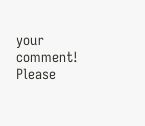your comment!
Please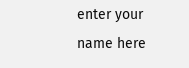enter your name here